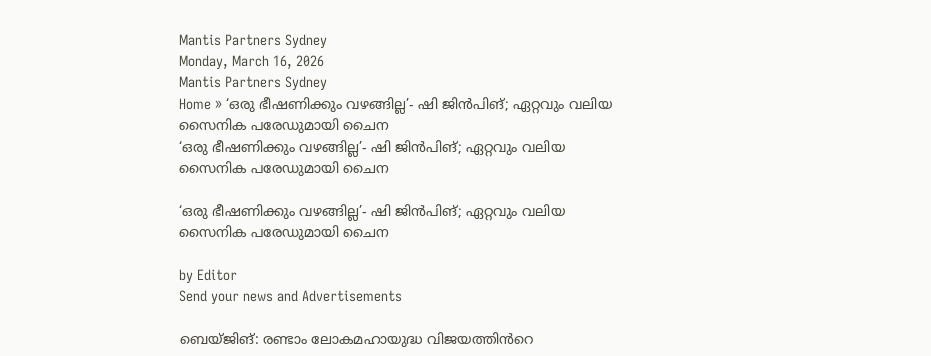Mantis Partners Sydney
Monday, March 16, 2026
Mantis Partners Sydney
Home » ‘ഒരു ഭീഷണിക്കും വഴങ്ങില്ല’- ഷി ജിൻപിങ്; ഏറ്റവും വലിയ സൈനിക പരേഡുമായി ചൈന
‘ഒരു ഭീഷണിക്കും വഴങ്ങില്ല’- ഷി ജിൻപിങ്; ഏറ്റവും വലിയ സൈനിക പരേഡുമായി ചൈന

‘ഒരു ഭീഷണിക്കും വഴങ്ങില്ല’- ഷി ജിൻപിങ്; ഏറ്റവും വലിയ സൈനിക പരേഡുമായി ചൈന

by Editor
Send your news and Advertisements

ബെയ്ജിങ്: രണ്ടാം ലോകമഹായുദ്ധ വിജയത്തിൻറെ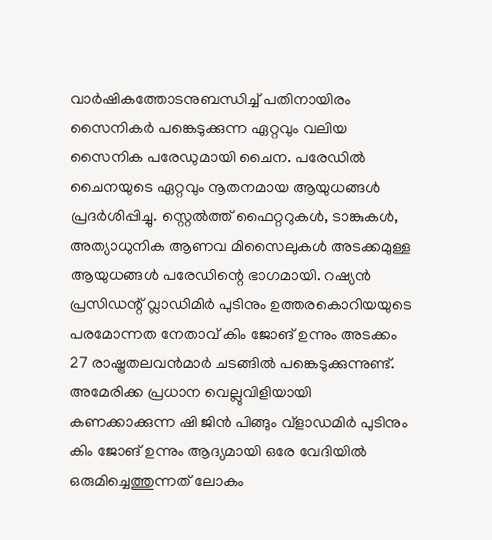വാർഷികത്തോടനുബന്ധിച്ച്‌ പതിനായിരം സൈനികർ പങ്കെടുക്കുന്ന ഏറ്റവും വലിയ സൈനിക പരേഡുമായി ചൈന. പരേഡിൽ ചൈനയുടെ ഏറ്റവും നൂതനമായ ആയുധങ്ങൾ പ്രദർശിപ്പിച്ചു. സ്റ്റെൽത്ത് ഫൈറ്ററുകൾ, ടാങ്കുകൾ, അത്യാധുനിക ആണവ മിസൈലുകൾ അടക്കമുള്ള ആയുധങ്ങൾ പരേഡിന്റെ ഭാഗമായി. റഷ്യൻ പ്രസിഡന്റ് വ്ലാഡിമിർ പുടിനും ഉത്തരകൊറിയയുടെ പരമോന്നത നേതാവ് കിം ജോങ് ഉന്നും അടക്കം 27 രാഷ്ട്രതലവൻമാർ ചടങ്ങിൽ പങ്കെടുക്കുന്നുണ്ട്. അമേരിക്ക പ്രധാന വെല്ലുവിളിയായി കണക്കാക്കുന്ന ഷി ജിൻ പിങ്ങും വ്ളാഡമിർ പുടിനും കിം ജോങ് ഉന്നും ആദ്യമായി ഒരേ വേദിയിൽ ഒരുമിച്ചെത്തുന്നത് ലോകം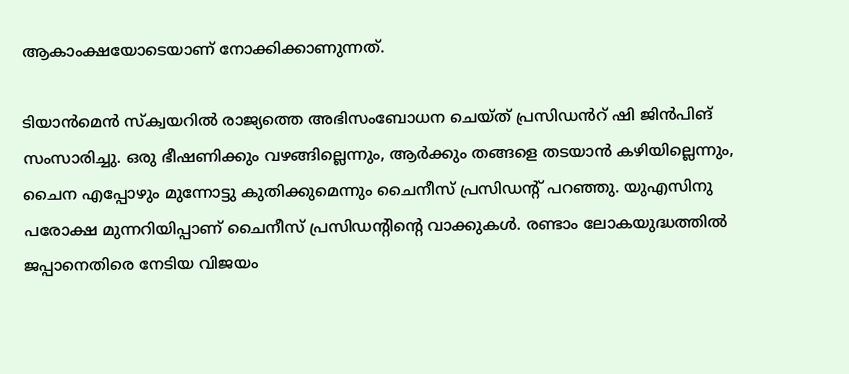ആകാംക്ഷയോടെയാണ് നോക്കിക്കാണുന്നത്.

ടിയാൻമെൻ സ്ക്വയറിൽ രാജ്യത്തെ അഭിസംബോധന ചെയ്ത് പ്രസിഡൻറ് ഷി ജിൻപിങ് സംസാരിച്ചു. ഒരു ഭീഷണിക്കും വഴങ്ങില്ലെന്നും, ആർക്കും തങ്ങളെ തടയാൻ കഴിയില്ലെന്നും, ചൈന എപ്പോഴും മുന്നോട്ടു കുതിക്കുമെന്നും ചൈനീസ് പ്രസിഡന്റ് പറഞ്ഞു. യുഎസിനു പരോക്ഷ മുന്നറിയിപ്പാണ് ചൈനീസ് പ്രസിഡന്റിന്റെ വാക്കുകൾ. രണ്ടാം ലോകയുദ്ധത്തിൽ ജപ്പാനെതിരെ നേടിയ വിജയം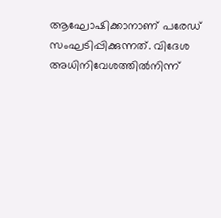ആഘോഷിക്കാനാണ് പരേഡ് സംഘടിപ്പിക്കുന്നത്. വിദേശ അധിനിവേശത്തിൽനിന്ന്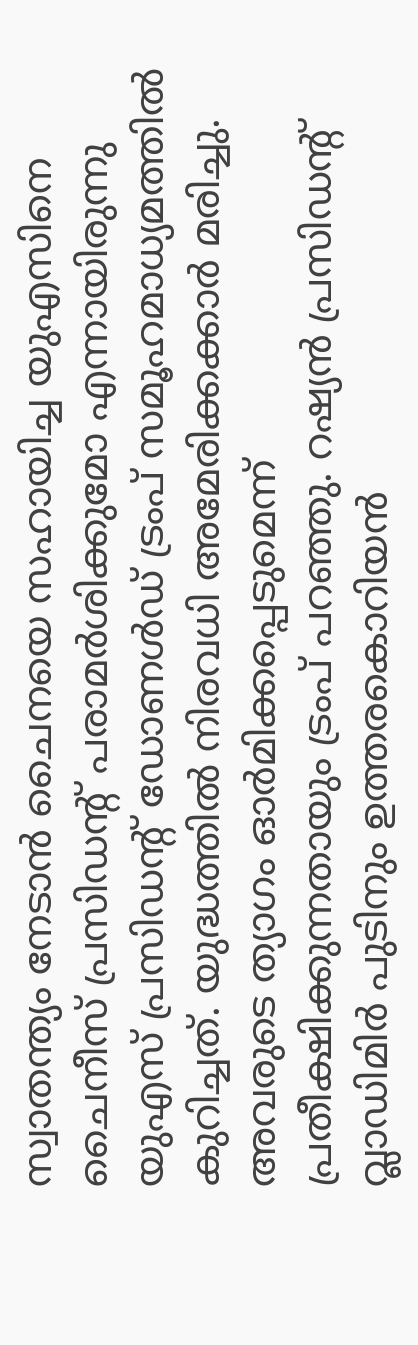സ്വാതന്ത്യം നേടാൻ ചൈനയെ സഹായിച്ച യുഎസിനെ ചൈനീസ് പ്രസിഡൻ്റ് പരാമർശിക്കുമോ എന്നായിരുന്നു യുഎസ് പ്രസിഡൻ്റ് ഡോണൾഡ് ട്രംപ് സമൂഹമാധ്യമത്തിൽ കുറിച്ചത്. യുദ്ധത്തിൽ നിരവധി അമേരിക്കക്കാർ മരിച്ചു. അവരുടെ ത്യാഗം ഓർമിക്കപ്പെടുമെന്ന് പ്രതീക്ഷിക്കുന്നതായും ട്രംപ് പറഞ്ഞു. റഷ്യൻ പ്രസിഡൻ്റ് വ്ലാഡിമിർ പുടിനും ഉത്തരകൊറിയൻ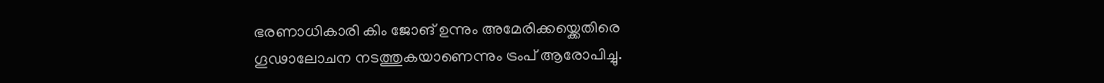ഭരണാധികാരി കിം ജോങ് ഉന്നും അമേരിക്കയ്ക്കെതിരെ ഗൂഢാലോചന നടത്തുകയാണെന്നും ട്രംപ് ആരോപിച്ചു.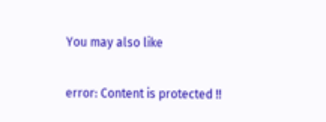You may also like

error: Content is protected !!